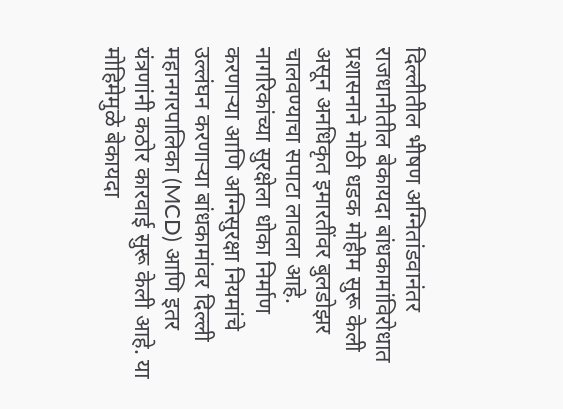दिल्लीतील भीषण अग्नितांडवानंतर राजधानीतील बेकायदा बांधकामांविरोधात प्रशासनाने मोठी धडक मोहीम सुरू केली असून अनधिकृत इमारतींवर बुलडोझर चालवण्याचा सपाटा लावला आहे. नागरिकांच्या सुरक्षेला धोका निर्माण करणाऱ्या आणि अग्निसुरक्षा नियमांचे उल्लंघन करणाऱ्या बांधकामांवर दिल्ली महानगरपालिका (MCD) आणि इतर यंत्रणांनी कठोर कारवाई सुरू केली आहे. या मोहिमेमुळे बेकायदा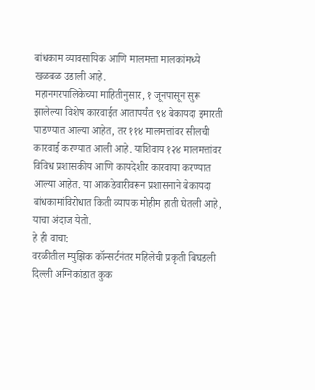बांधकाम व्यावसायिक आणि मालमत्ता मालकांमध्ये खळबळ उडाली आहे.
महानगरपालिकेच्या माहितीनुसार, १ जूनपासून सुरू झालेल्या विशेष कारवाईत आतापर्यंत ९४ बेकायदा इमारती पाडण्यात आल्या आहेत, तर ११४ मालमत्तांवर सीलची कारवाई करण्यात आली आहे. याशिवाय १२४ मालमत्तांवर विविध प्रशासकीय आणि कायदेशीर कारवाया करण्यात आल्या आहेत. या आकडेवारीवरून प्रशासनाने बेकायदा बांधकामांविरोधात किती व्यापक मोहीम हाती घेतली आहे, याचा अंदाज येतो.
हे ही वाचा:
वरळीतील म्युझिक कॉन्सर्टनंतर महिलेची प्रकृती बिघडली
दिल्ली अग्निकांडात कुक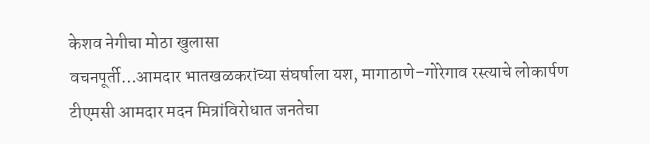केशव नेगीचा मोठा खुलासा
वचनपूर्ती…आमदार भातखळकरांच्या संघर्षाला यश, मागाठाणे–गोरेगाव रस्त्याचे लोकार्पण
टीएमसी आमदार मदन मित्रांविरोधात जनतेचा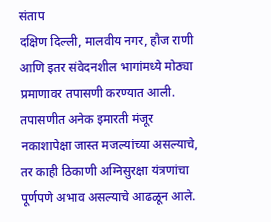संताप
दक्षिण दिल्ली, मालवीय नगर, हौज राणी आणि इतर संवेदनशील भागांमध्ये मोठ्या प्रमाणावर तपासणी करण्यात आली. तपासणीत अनेक इमारती मंजूर नकाशापेक्षा जास्त मजल्यांच्या असल्याचे, तर काही ठिकाणी अग्निसुरक्षा यंत्रणांचा पूर्णपणे अभाव असल्याचे आढळून आले.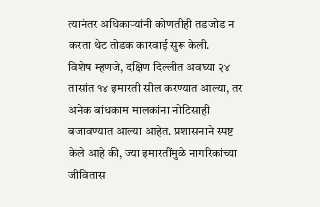त्यानंतर अधिकाऱ्यांनी कोणतीही तडजोड न करता थेट तोडक कारवाई सुरू केली.
विशेष म्हणजे, दक्षिण दिल्लीत अवघ्या २४ तासांत १४ इमारती सील करण्यात आल्या, तर अनेक बांधकाम मालकांना नोटिसाही बजावण्यात आल्या आहेत. प्रशासनाने स्पष्ट केले आहे की, ज्या इमारतींमुळे नागरिकांच्या जीवितास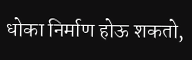धोका निर्माण होऊ शकतो,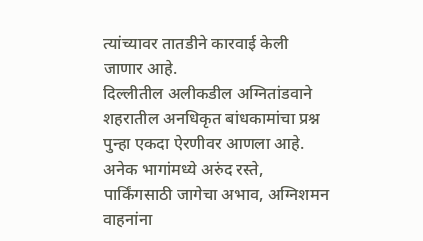त्यांच्यावर तातडीने कारवाई केली जाणार आहे.
दिल्लीतील अलीकडील अग्नितांडवाने शहरातील अनधिकृत बांधकामांचा प्रश्न पुन्हा एकदा ऐरणीवर आणला आहे. अनेक भागांमध्ये अरुंद रस्ते, पार्किंगसाठी जागेचा अभाव, अग्निशमन वाहनांना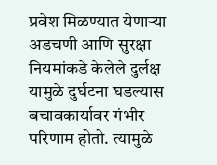प्रवेश मिळण्यात येणाऱ्या अडचणी आणि सुरक्षा नियमांकडे केलेले दुर्लक्ष यामुळे दुर्घटना घडल्यास बचावकार्यावर गंभीर परिणाम होतो. त्यामुळे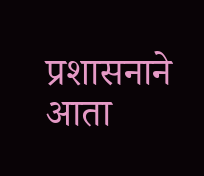प्रशासनाने आता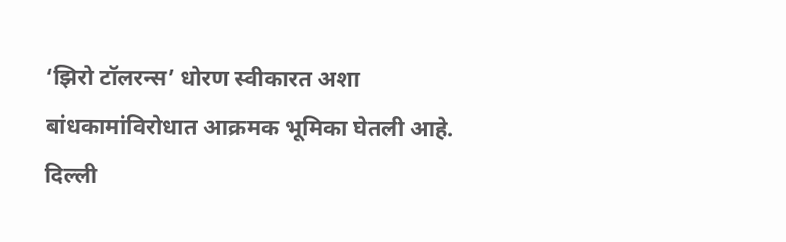‘झिरो टॉलरन्स’ धोरण स्वीकारत अशा बांधकामांविरोधात आक्रमक भूमिका घेतली आहे.
दिल्ली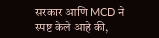सरकार आणि MCD ने स्पष्ट केले आहे की,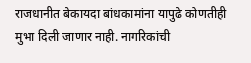राजधानीत बेकायदा बांधकामांना यापुढे कोणतीही मुभा दिली जाणार नाही. नागरिकांची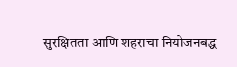सुरक्षितता आणि शहराचा नियोजनबद्ध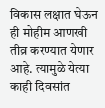विकास लक्षात घेऊन ही मोहीम आणखी तीव्र करण्यात येणार आहे. त्यामुळे येत्या काही दिवसांत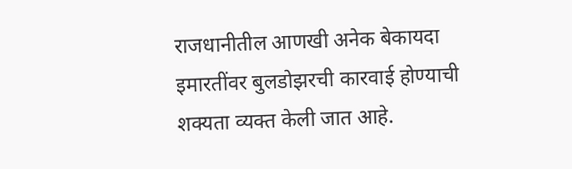राजधानीतील आणखी अनेक बेकायदा इमारतींवर बुलडोझरची कारवाई होण्याची शक्यता व्यक्त केली जात आहे.